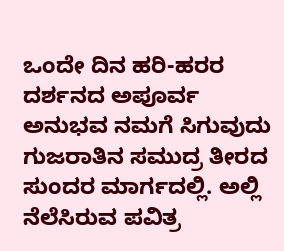ಒಂದೇ ದಿನ ಹರಿ-ಹರರ ದರ್ಶನದ ಅಪೂರ್ವ ಅನುಭವ ನಮಗೆ ಸಿಗುವುದು ಗುಜರಾತಿನ ಸಮುದ್ರ ತೀರದ ಸುಂದರ ಮಾರ್ಗದಲ್ಲಿ. ಅಲ್ಲಿ ನೆಲೆಸಿರುವ ಪವಿತ್ರ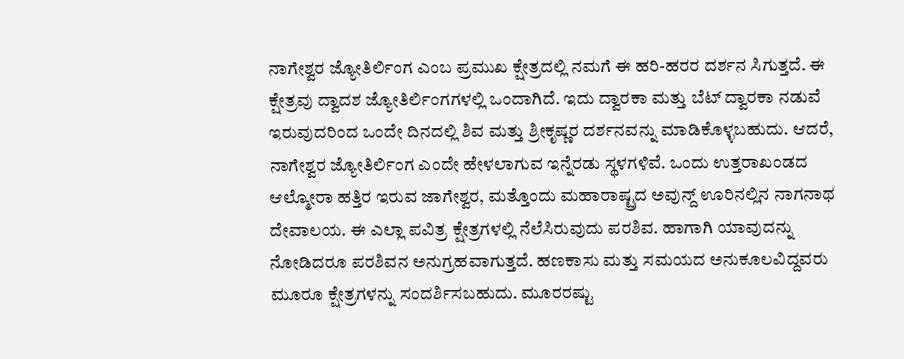ನಾಗೇಶ್ವರ ಜ್ಯೋತಿರ್ಲಿಂಗ ಎಂಬ ಪ್ರಮುಖ ಕ್ಷೇತ್ರದಲ್ಲಿ ನಮಗೆ ಈ ಹರಿ-ಹರರ ದರ್ಶನ ಸಿಗುತ್ತದೆ. ಈ ಕ್ಷೇತ್ರವು ದ್ವಾದಶ ಜ್ಯೋತಿರ್ಲಿಂಗಗಳಲ್ಲಿ ಒಂದಾಗಿದೆ. ಇದು ದ್ವಾರಕಾ ಮತ್ತು ಬೆಟ್ ದ್ವಾರಕಾ ನಡುವೆ ಇರುವುದರಿಂದ ಒಂದೇ ದಿನದಲ್ಲಿ ಶಿವ ಮತ್ತು ಶ್ರೀಕೃಷ್ಣರ ದರ್ಶನವನ್ನು ಮಾಡಿಕೊಳ್ಳಬಹುದು. ಆದರೆ, ನಾಗೇಶ್ವರ ಜ್ಯೋತಿರ್ಲಿಂಗ ಎಂದೇ ಹೇಳಲಾಗುವ ಇನ್ನೆರಡು ಸ್ಥಳಗಳಿವೆ. ಒಂದು ಉತ್ತರಾಖಂಡದ ಆಲ್ಮೋರಾ ಹತ್ತಿರ ಇರುವ ಜಾಗೇಶ್ವರ, ಮತ್ತೊಂದು ಮಹಾರಾಷ್ಟ್ರದ ಅವುನ್ದ್ ಊರಿನಲ್ಲಿನ ನಾಗನಾಥ ದೇವಾಲಯ. ಈ ಎಲ್ಲಾ ಪವಿತ್ರ ಕ್ಷೇತ್ರಗಳಲ್ಲಿ ನೆಲೆಸಿರುವುದು ಪರಶಿವ. ಹಾಗಾಗಿ ಯಾವುದನ್ನು ನೋಡಿದರೂ ಪರಶಿವನ ಅನುಗ್ರಹವಾಗುತ್ತದೆ. ಹಣಕಾಸು ಮತ್ತು ಸಮಯದ ಅನುಕೂಲವಿದ್ದವರು ಮೂರೂ ಕ್ಷೇತ್ರಗಳನ್ನು ಸಂದರ್ಶಿಸಬಹುದು. ಮೂರರಷ್ಟು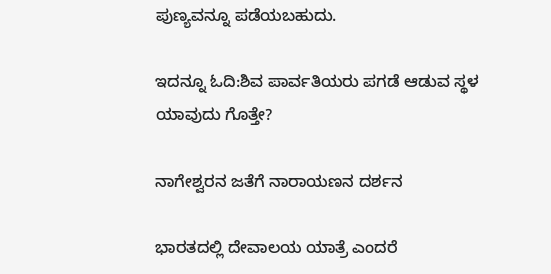ಪುಣ್ಯವನ್ನೂ ಪಡೆಯಬಹುದು.

ಇದನ್ನೂ ಓದಿ:ಶಿವ ಪಾರ್ವತಿಯರು ಪಗಡೆ ಆಡುವ ಸ್ಥಳ ಯಾವುದು ಗೊತ್ತೇ?

ನಾಗೇಶ್ವರನ ಜತೆಗೆ ನಾರಾಯಣನ ದರ್ಶನ

ಭಾರತದಲ್ಲಿ ದೇವಾಲಯ ಯಾತ್ರೆ ಎಂದರೆ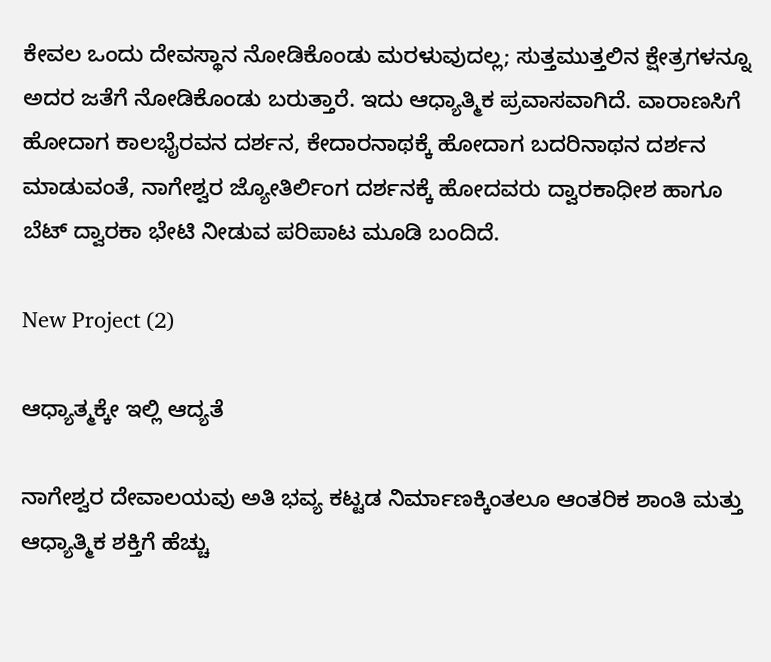ಕೇವಲ ಒಂದು ದೇವಸ್ಥಾನ ನೋಡಿಕೊಂಡು ಮರಳುವುದಲ್ಲ; ಸುತ್ತಮುತ್ತಲಿನ ಕ್ಷೇತ್ರಗಳನ್ನೂ ಅದರ ಜತೆಗೆ ನೋಡಿಕೊಂಡು ಬರುತ್ತಾರೆ. ಇದು ಆಧ್ಯಾತ್ಮಿಕ ಪ್ರವಾಸವಾಗಿದೆ. ವಾರಾಣಸಿಗೆ ಹೋದಾಗ ಕಾಲಭೈರವನ ದರ್ಶನ, ಕೇದಾರನಾಥಕ್ಕೆ ಹೋದಾಗ ಬದರಿನಾಥನ ದರ್ಶನ ಮಾಡುವಂತೆ, ನಾಗೇಶ್ವರ ಜ್ಯೋತಿರ್ಲಿಂಗ ದರ್ಶನಕ್ಕೆ ಹೋದವರು ದ್ವಾರಕಾಧೀಶ ಹಾಗೂ ಬೆಟ್ ದ್ವಾರಕಾ ಭೇಟಿ ನೀಡುವ ಪರಿಪಾಟ ಮೂಡಿ ಬಂದಿದೆ.

New Project (2)

ಆಧ್ಯಾತ್ಮಕ್ಕೇ ಇಲ್ಲಿ ಆದ್ಯತೆ

ನಾಗೇಶ್ವರ ದೇವಾಲಯವು ಅತಿ ಭವ್ಯ ಕಟ್ಟಡ ನಿರ್ಮಾಣಕ್ಕಿಂತಲೂ ಆಂತರಿಕ ಶಾಂತಿ ಮತ್ತು ಆಧ್ಯಾತ್ಮಿಕ ಶಕ್ತಿಗೆ ಹೆಚ್ಚು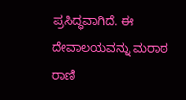ಪ್ರಸಿದ್ಧವಾಗಿದೆ. ಈ ದೇವಾಲಯವನ್ನು ಮರಾಠ ರಾಣಿ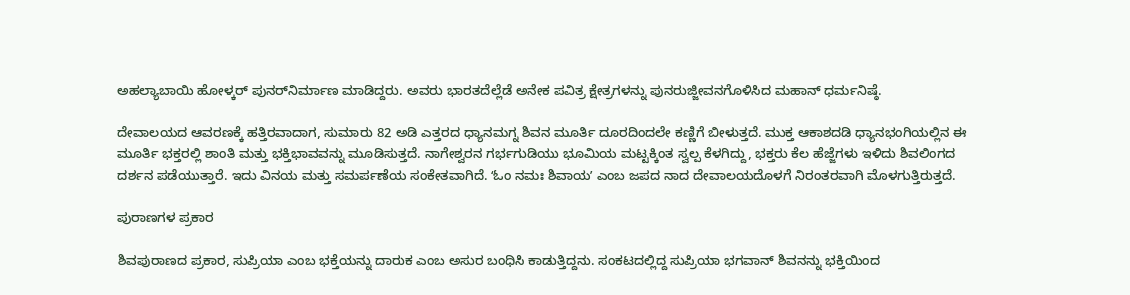ಅಹಲ್ಯಾಬಾಯಿ ಹೋಳ್ಕರ್ ಪುನರ್‌ನಿರ್ಮಾಣ ಮಾಡಿದ್ದರು. ಅವರು ಭಾರತದೆಲ್ಲೆಡೆ ಅನೇಕ ಪವಿತ್ರ ಕ್ಷೇತ್ರಗಳನ್ನು ಪುನರುಜ್ಜೀವನಗೊಳಿಸಿದ ಮಹಾನ್ ಧರ್ಮನಿಷ್ಠೆ.

ದೇವಾಲಯದ ಆವರಣಕ್ಕೆ ಹತ್ತಿರವಾದಾಗ, ಸುಮಾರು 82 ಅಡಿ ಎತ್ತರದ ಧ್ಯಾನಮಗ್ನ ಶಿವನ ಮೂರ್ತಿ ದೂರದಿಂದಲೇ ಕಣ್ಣಿಗೆ ಬೀಳುತ್ತದೆ. ಮುಕ್ತ ಆಕಾಶದಡಿ ಧ್ಯಾನಭಂಗಿಯಲ್ಲಿನ ಈ ಮೂರ್ತಿ ಭಕ್ತರಲ್ಲಿ ಶಾಂತಿ ಮತ್ತು ಭಕ್ತಿಭಾವವನ್ನು ಮೂಡಿಸುತ್ತದೆ. ನಾಗೇಶ್ವರನ ಗರ್ಭಗುಡಿಯು ಭೂಮಿಯ ಮಟ್ಟಕ್ಕಿಂತ ಸ್ವಲ್ಪ ಕೆಳಗಿದ್ದು, ಭಕ್ತರು ಕೆಲ ಹೆಜ್ಜೆಗಳು ಇಳಿದು ಶಿವಲಿಂಗದ ದರ್ಶನ ಪಡೆಯುತ್ತಾರೆ. ಇದು ವಿನಯ ಮತ್ತು ಸಮರ್ಪಣೆಯ ಸಂಕೇತವಾಗಿದೆ. ʻಓಂ ನಮಃ ಶಿವಾಯʼ ಎಂಬ ಜಪದ ನಾದ ದೇವಾಲಯದೊಳಗೆ ನಿರಂತರವಾಗಿ ಮೊಳಗುತ್ತಿರುತ್ತದೆ.

ಪುರಾಣಗಳ ಪ್ರಕಾರ

ಶಿವಪುರಾಣದ ಪ್ರಕಾರ, ಸುಪ್ರಿಯಾ ಎಂಬ ಭಕ್ತೆಯನ್ನು ದಾರುಕ ಎಂಬ ಅಸುರ ಬಂಧಿಸಿ ಕಾಡುತ್ತಿದ್ದನು. ಸಂಕಟದಲ್ಲಿದ್ದ ಸುಪ್ರಿಯಾ ಭಗವಾನ್ ಶಿವನನ್ನು ಭಕ್ತಿಯಿಂದ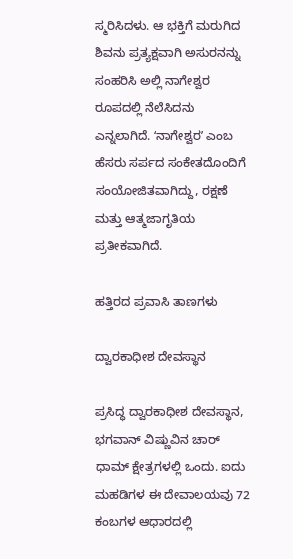ಸ್ಮರಿಸಿದಳು. ಆ ಭಕ್ತಿಗೆ ಮರುಗಿದ ಶಿವನು ಪ್ರತ್ಯಕ್ಷವಾಗಿ ಅಸುರನನ್ನು ಸಂಹರಿಸಿ ಅಲ್ಲಿ ನಾಗೇಶ್ವರ ರೂಪದಲ್ಲಿ ನೆಲೆಸಿದನು ಎನ್ನಲಾಗಿದೆ. ʻನಾಗೇಶ್ವರʼ ಎಂಬ ಹೆಸರು ಸರ್ಪದ ಸಂಕೇತದೊಂದಿಗೆ ಸಂಯೋಜಿತವಾಗಿದ್ದು, ರಕ್ಷಣೆ ಮತ್ತು ಆತ್ಮಜಾಗೃತಿಯ ಪ್ರತೀಕವಾಗಿದೆ.

ಹತ್ತಿರದ ಪ್ರವಾಸಿ ತಾಣಗಳು

ದ್ವಾರಕಾಧೀಶ ದೇವಸ್ಥಾನ

ಪ್ರಸಿದ್ಧ ದ್ವಾರಕಾಧೀಶ ದೇವಸ್ಥಾನ, ಭಗವಾನ್ ವಿಷ್ಣುವಿನ ಚಾರ್ ಧಾಮ್ ಕ್ಷೇತ್ರಗಳಲ್ಲಿ ಒಂದು. ಐದು ಮಹಡಿಗಳ ಈ ದೇವಾಲಯವು 72 ಕಂಬಗಳ ಆಧಾರದಲ್ಲಿ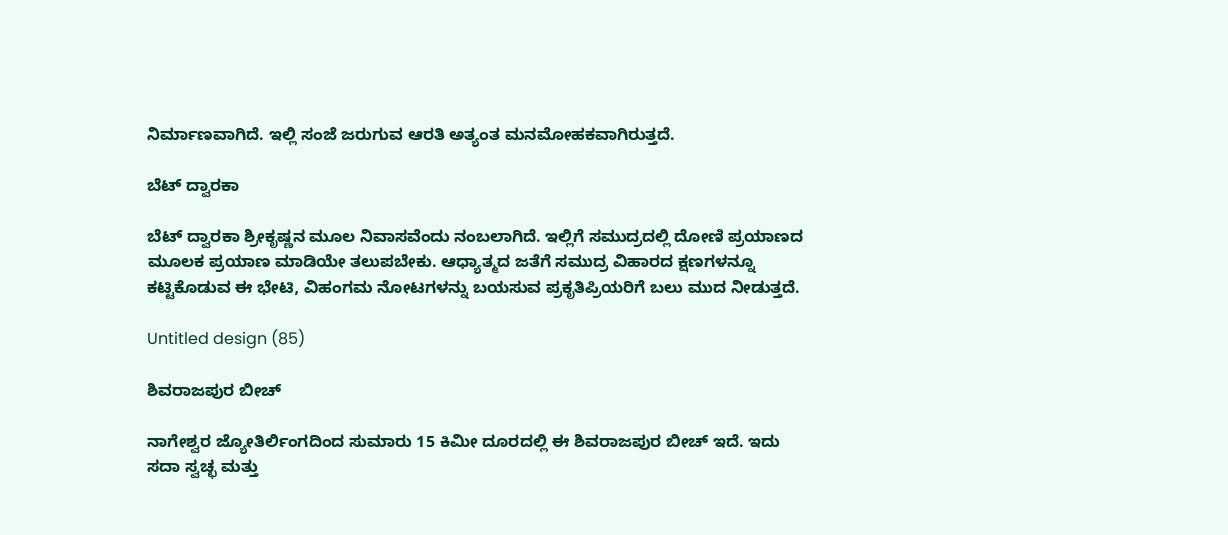ನಿರ್ಮಾಣವಾಗಿದೆ. ಇಲ್ಲಿ ಸಂಜೆ ಜರುಗುವ ಆರತಿ ಅತ್ಯಂತ ಮನಮೋಹಕವಾಗಿರುತ್ತದೆ.

ಬೆಟ್ ದ್ವಾರಕಾ

ಬೆಟ್ ದ್ವಾರಕಾ ಶ್ರೀಕೃಷ್ಣನ ಮೂಲ ನಿವಾಸವೆಂದು ನಂಬಲಾಗಿದೆ. ಇಲ್ಲಿಗೆ ಸಮುದ್ರದಲ್ಲಿ ದೋಣಿ ಪ್ರಯಾಣದ ಮೂಲಕ ಪ್ರಯಾಣ ಮಾಡಿಯೇ ತಲುಪಬೇಕು. ಆಧ್ಯಾತ್ಮದ ಜತೆಗೆ ಸಮುದ್ರ ವಿಹಾರದ ಕ್ಷಣಗಳನ್ನೂ ಕಟ್ಟಿಕೊಡುವ ಈ ಭೇಟಿ, ವಿಹಂಗಮ ನೋಟಗಳನ್ನು ಬಯಸುವ ಪ್ರಕೃತಿಪ್ರಿಯರಿಗೆ ಬಲು ಮುದ ನೀಡುತ್ತದೆ.

Untitled design (85)

ಶಿವರಾಜಪುರ ಬೀಚ್

ನಾಗೇಶ್ವರ ಜ್ಯೋತಿರ್ಲಿಂಗದಿಂದ ಸುಮಾರು 15 ಕಿಮೀ ದೂರದಲ್ಲಿ ಈ ಶಿವರಾಜಪುರ ಬೀಚ್ ಇದೆ. ಇದು ಸದಾ ಸ್ವಚ್ಛ ಮತ್ತು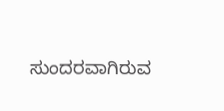ಸುಂದರವಾಗಿರುವ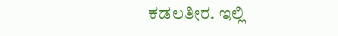ಕಡಲತೀರ. ಇಲ್ಲಿ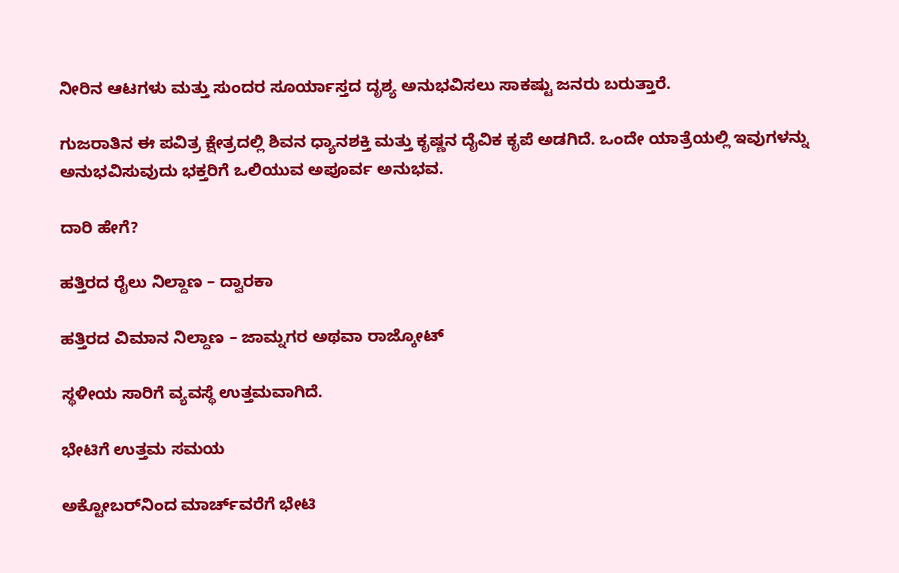ನೀರಿನ ಆಟಗಳು ಮತ್ತು ಸುಂದರ ಸೂರ್ಯಾಸ್ತದ ದೃಶ್ಯ ಅನುಭವಿಸಲು ಸಾಕಷ್ಟು ಜನರು ಬರುತ್ತಾರೆ.

ಗುಜರಾತಿನ ಈ ಪವಿತ್ರ ಕ್ಷೇತ್ರದಲ್ಲಿ ಶಿವನ ಧ್ಯಾನಶಕ್ತಿ ಮತ್ತು ಕೃಷ್ಣನ ದೈವಿಕ ಕೃಪೆ ಅಡಗಿದೆ. ಒಂದೇ ಯಾತ್ರೆಯಲ್ಲಿ ಇವುಗಳನ್ನು ಅನುಭವಿಸುವುದು ಭಕ್ತರಿಗೆ ಒಲಿಯುವ ಅಪೂರ್ವ ಅನುಭವ.

ದಾರಿ ಹೇಗೆ?

ಹತ್ತಿರದ ರೈಲು ನಿಲ್ದಾಣ – ದ್ವಾರಕಾ

ಹತ್ತಿರದ ವಿಮಾನ ನಿಲ್ದಾಣ – ಜಾಮ್ನಗರ ಅಥವಾ ರಾಜ್ಕೋಟ್

ಸ್ಥಳೀಯ ಸಾರಿಗೆ ವ್ಯವಸ್ಥೆ ಉತ್ತಮವಾಗಿದೆ.

ಭೇಟಿಗೆ ಉತ್ತಮ ಸಮಯ

ಅಕ್ಟೋಬರ್‌ನಿಂದ ಮಾರ್ಚ್‌ವರೆಗೆ ಭೇಟಿ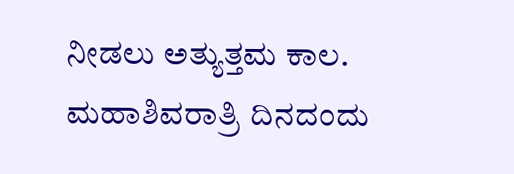ನೀಡಲು ಅತ್ಯುತ್ತಮ ಕಾಲ. ಮಹಾಶಿವರಾತ್ರಿ ದಿನದಂದು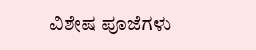ವಿಶೇಷ ಪೂಜೆಗಳು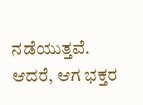ನಡೆಯುತ್ತವೆ. ಆದರೆ, ಆಗ ಭಕ್ತರ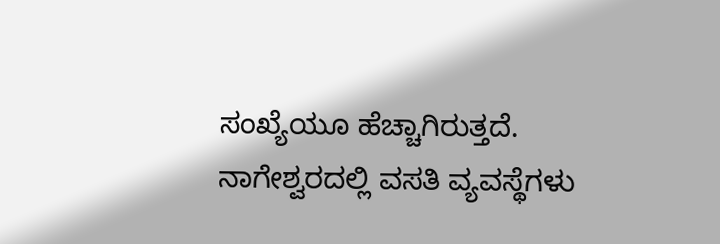ಸಂಖ್ಯೆಯೂ ಹೆಚ್ಚಾಗಿರುತ್ತದೆ. ನಾಗೇಶ್ವರದಲ್ಲಿ ವಸತಿ ವ್ಯವಸ್ಥೆಗಳು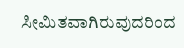ಸೀಮಿತವಾಗಿರುವುದರಿಂದ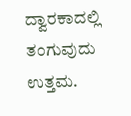ದ್ವಾರಕಾದಲ್ಲಿ ತಂಗುವುದು ಉತ್ತಮ.